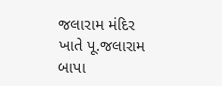જલારામ મંદિર ખાતે પૂ.જલારામ બાપા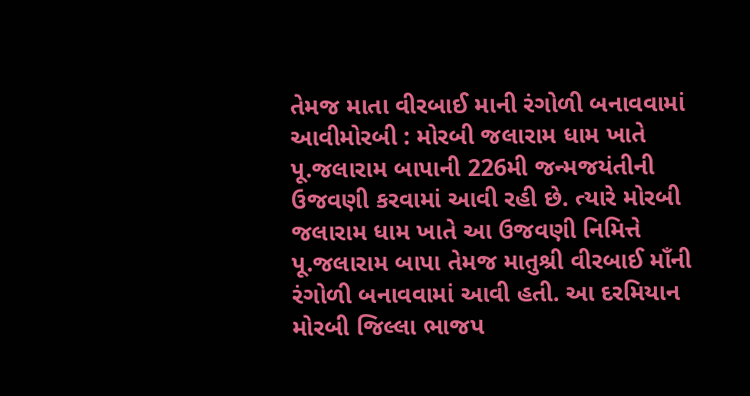તેમજ માતા વીરબાઈ માની રંગોળી બનાવવામાં આવીમોરબી : મોરબી જલારામ ધામ ખાતે પૂ.જલારામ બાપાની 226મી જન્મજયંતીની ઉજવણી કરવામાં આવી રહી છે. ત્યારે મોરબી જલારામ ધામ ખાતે આ ઉજવણી નિમિત્તે પૂ.જલારામ બાપા તેમજ માતુશ્રી વીરબાઈ માઁની રંગોળી બનાવવામાં આવી હતી. આ દરમિયાન મોરબી જિલ્લા ભાજપ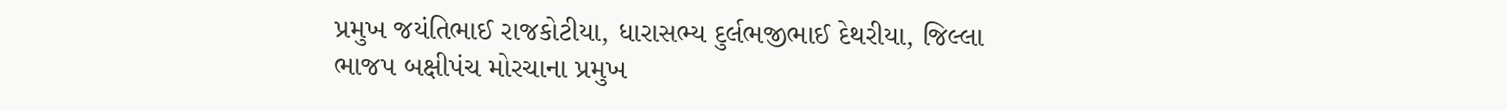પ્રમુખ જયંતિભાઈ રાજકોટીયા, ધારાસભ્ય દુર્લભજીભાઈ દેથરીયા, જિલ્લા ભાજપ બક્ષીપંચ મોરચાના પ્રમુખ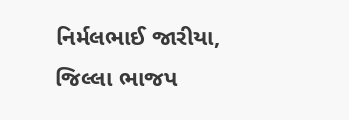નિર્મલભાઈ જારીયા, જિલ્લા ભાજપ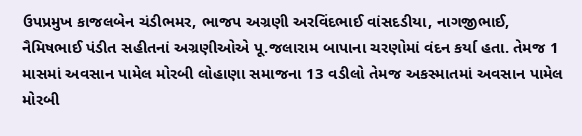ઉપપ્રમુખ કાજલબેન ચંડીભમર, ભાજપ અગ્રણી અરવિંદભાઈ વાંસદડીયા, નાગજીભાઈ, નૈમિષભાઈ પંડીત સહીતનાં અગ્રણીઓએ પૂ.જલારામ બાપાના ચરણોમાં વંદન કર્યા હતા. તેમજ 1 માસમાં અવસાન પામેલ મોરબી લોહાણા સમાજના 13 વડીલો તેમજ અકસ્માતમાં અવસાન પામેલ મોરબી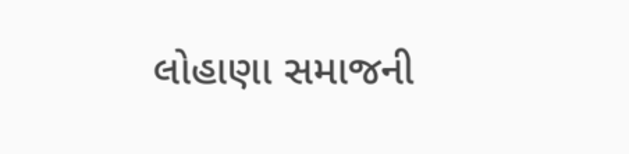લોહાણા સમાજની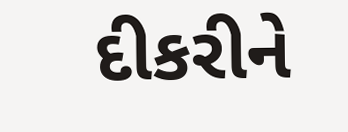દીકરીને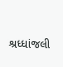શ્રધ્ધાંજલી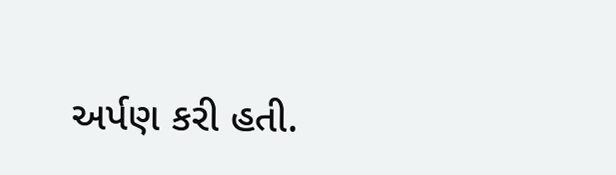અર્પણ કરી હતી.